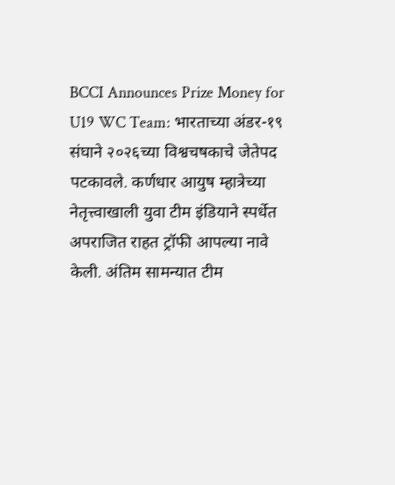BCCI Announces Prize Money for U19 WC Team: भारताच्या अंडर-१९ संघाने २०२६च्या विश्वचषकाचे जेतेपद पटकावले. कर्णधार आयुष म्हात्रेच्या नेतृत्त्वाखाली युवा टीम इंडियाने स्पर्धेत अपराजित राहत ट्रॉफी आपल्या नावे केली. अंतिम सामन्यात टीम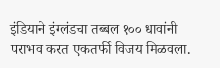इंडियाने इंग्लंडचा तब्बल १०० धावांनी पराभव करत एकतर्फी विजय मिळवला.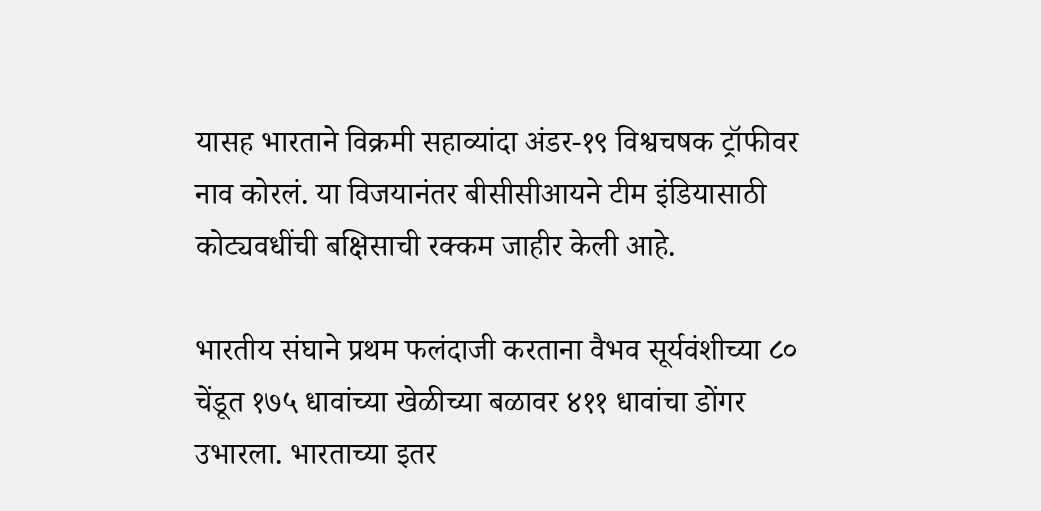यासह भारताने विक्रमी सहाव्यांदा अंडर-१९ विश्वचषक ट्रॉफीवर नाव कोरलं. या विजयानंतर बीसीसीआयने टीम इंडियासाठी कोट्यवधींची बक्षिसाची रक्कम जाहीर केली आहे.

भारतीय संघाने प्रथम फलंदाजी करताना वैभव सूर्यवंशीच्या ८० चेंडूत १७५ धावांच्या खेळीच्या बळावर ४११ धावांचा डोंगर उभारला. भारताच्या इतर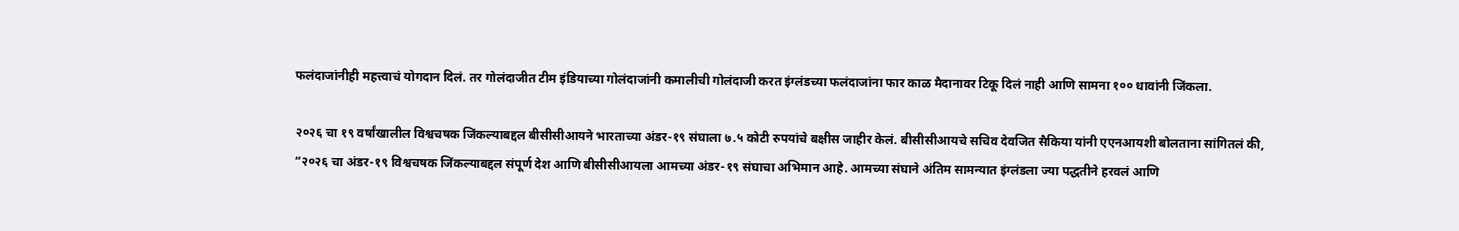फलंदाजांनीही महत्त्वाचं योगदान दिलं. तर गोलंदाजीत टीम इंडियाच्या गोलंदाजांनी कमालीची गोलंदाजी करत इंग्लंडच्या फलंदाजांना फार काळ मैदानावर टिकू दिलं नाही आणि सामना १०० धावांनी जिंकला.

२०२६ चा १९ वर्षांखालील विश्वचषक जिंकल्याबद्दल बीसीसीआयने भारताच्या अंडर-१९ संघाला ७.५ कोटी रुपयांचे बक्षीस जाहीर केलं. बीसीसीआयचे सचिव देवजित सैकिया यांनी एएनआयशी बोलताना सांगितलं की, “२०२६ चा अंडर-१९ विश्वचषक जिंकल्याबद्दल संपूर्ण देश आणि बीसीसीआयला आमच्या अंडर-१९ संघाचा अभिमान आहे. आमच्या संघाने अंतिम सामन्यात इंग्लंडला ज्या पद्धतीने हरवलं आणि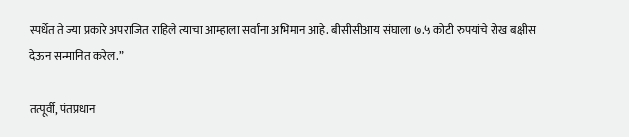स्पर्धेत ते ज्या प्रकारे अपराजित राहिले त्याचा आम्हाला सर्वांना अभिमान आहे. बीसीसीआय संघाला ७.५ कोटी रुपयांचे रोख बक्षीस देऊन सन्मानित करेल.”

तत्पूर्वी, पंतप्रधान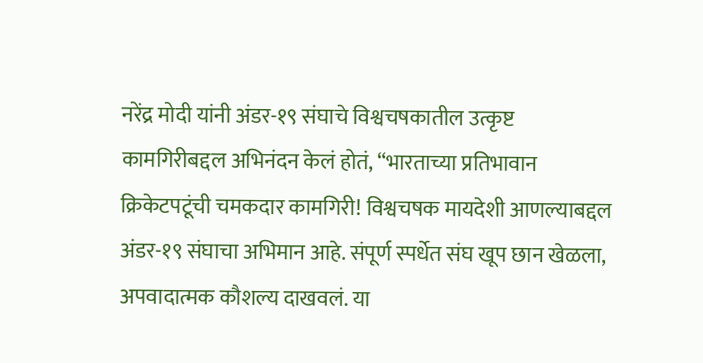नरेंद्र मोदी यांनी अंडर-१९ संघाचे विश्वचषकातील उत्कृष्ट कामगिरीबद्दल अभिनंदन केलं होतं, “भारताच्या प्रतिभावान क्रिकेटपटूंची चमकदार कामगिरी! विश्वचषक मायदेशी आणल्याबद्दल अंडर-१९ संघाचा अभिमान आहे. संपूर्ण स्पर्धेत संघ खूप छान खेळला, अपवादात्मक कौशल्य दाखवलं. या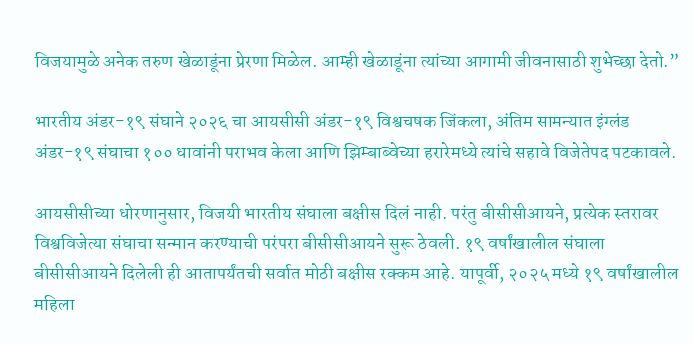विजयामुळे अनेक तरुण खेळाडूंना प्रेरणा मिळेल. आम्ही खेळाडूंना त्यांच्या आगामी जीवनासाठी शुभेच्छा देतो.”

भारतीय अंडर-१९ संघाने २०२६ चा आयसीसी अंडर-१९ विश्वचषक जिंकला, अंतिम सामन्यात इंग्लंड अंडर-१९ संघाचा १०० धावांनी पराभव केला आणि झिम्बाब्वेच्या हरारेमध्ये त्यांचे सहावे विजेतेपद पटकावले.

आयसीसीच्या धोरणानुसार, विजयी भारतीय संघाला बक्षीस दिलं नाही. परंतु बीसीसीआयने, प्रत्येक स्तरावर विश्वविजेत्या संघाचा सन्मान करण्याची परंपरा बीसीसीआयने सुरू ठेवली. १९ वर्षांखालील संघाला बीसीसीआयने दिलेली ही आतापर्यंतची सर्वात मोठी बक्षीस रक्कम आहे. यापूर्वी, २०२५ मध्ये १९ वर्षांखालील महिला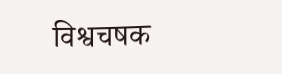विश्वचषक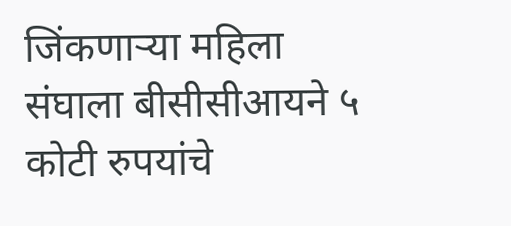जिंकणाऱ्या महिला संघाला बीसीसीआयने ५ कोटी रुपयांचे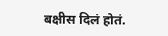बक्षीस दिलं होतं.